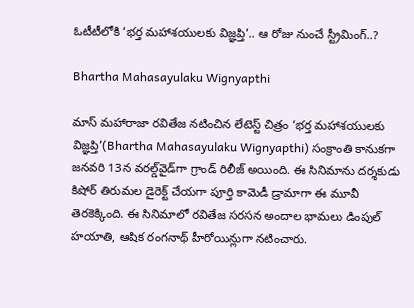ఓటీటీలోకి ‘భర్త మహాశయులకు విజ్ఞప్తి’.. ఆ రోజు నుంచే స్ట్రీమింగ్..?

Bhartha Mahasayulaku Wignyapthi

మాస్ మహారాజా రవితేజ నటించిన లేటెస్ట్ చిత్రం ‘భర్త మహాశయులకు విజ్ఞప్తి’(Bhartha Mahasayulaku Wignyapthi) సంక్రాంతి కానుకగా జనవరి 13న వరల్డ్‌వైడ్‌గా గ్రాండ్ రిలీజ్ అయింది. ఈ సినిమాను దర్శకుడు కిషోర్ తిరుమల డైరెక్ట్ చేయగా పూర్తి కామెడీ డ్రామాగా ఈ మూవీ తెరకెక్కింది. ఈ సినిమాలో రవితేజ సరసన అందాల భామలు డింపుల్ హయాతి, ఆషిక రంగనాథ్ హీరోయిన్లుగా నటించారు.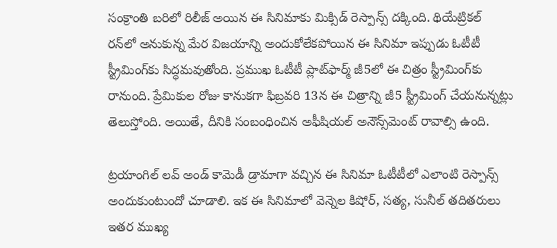సంక్రాంతి బరిలో రిలీజ్ అయిన ఈ సినిమాకు మిక్సిడ్ రెస్పాన్స్ దక్కింది. థియేట్రికల్ రన్‌లో అనుకున్న మేర విజయాన్ని అందుకోలేకపోయిన ఈ సినిమా ఇప్పుడు ఓటీటీ స్ట్రీమింగ్‌కు సిద్ధమవుతోంది. ప్రముఖ ఓటీటీ ప్లాట్‌ఫార్మ్ జీ5లో ఈ చిత్రం స్ట్రీమింగ్‌కు రానుంది. ప్రేమికుల రోజు కానుకగా ఫిబ్రవరి 13న ఈ చిత్రాన్ని జీ5 స్ట్రీమింగ్ చేయనున్నట్లు తెలుస్తోంది. అయితే, దీనికి సంబంధించిన అఫీషియల్ అనౌన్స్‌మెంట్ రావాల్సి ఉంది.

ట్రయాంగిల్ లవ్ అండ్ కామెడీ డ్రామాగా వచ్చిన ఈ సినిమా ఓటీటీలో ఎలాంటి రెస్పాన్స్ అందుకుంటుందో చూడాలి. ఇక ఈ సినిమాలో వెన్నెల కిషోర్, సత్య, సునీల్ తదితరులు ఇతర ముఖ్య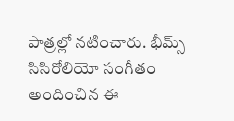పాత్రల్లో నటించారు. భీమ్స్ సిసిరోలియో సంగీతం అందించిన ఈ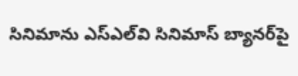సినిమాను ఎస్ఎల్‌వి సినిమాస్ బ్యానర్‌పై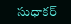సుధాకర్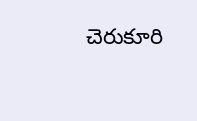చెరుకూరి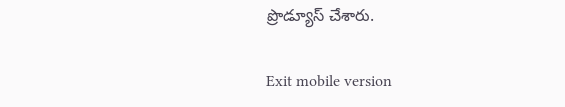ప్రొడ్యూస్ చేశారు.

Exit mobile version